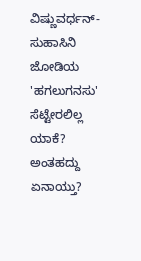ವಿಷ್ಣುವರ್ಧನ್-ಸುಹಾಸಿನಿ ಜೋಡಿಯ 'ಹಗಲುಗನಸು' ಸೆಟ್ಟೇರಲಿಲ್ಲ ಯಾಕೆ? ಅಂತಹದ್ದು ಏನಾಯ್ತು?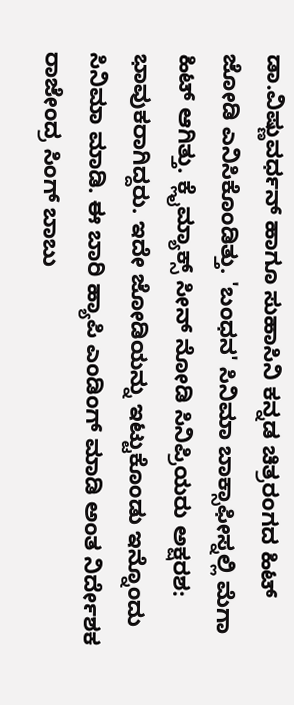ಡಾ.ವಿಷ್ಣುವರ್ಧನ್ ಹಾಗೂ ಸುಹಾಸಿನಿ ಕನ್ನಡ ಚಿತ್ರರಂಗದ ಹಿಟ್ ಜೋಡಿ ಎನಿಸಿಕೊಂಡಿತ್ತು. 'ಬಂಧನ' ಸಿನಿಮಾ ಬಾಕ್ಸಾಫೀಸ್ನಲ್ಲಿ ಮೆಗಾ ಹಿಟ್ ಆಗಿತ್ತು. ಕ್ಲೈಮ್ಯಾಕ್ಸ್ ಸೀನ್ ನೋಡಿ ಸಿನಿಪ್ರಿಯರು ಅಕ್ಷರಶ: ಭಾವುಕರಾಗಿದ್ದರು. ಇದೇ ಜೋಡಿಯನ್ನು ಇಟ್ಟುಕೊಂಡು ಇನ್ನೊಂದು ಸಿನಿಮಾ ಮಾಡಿ. ಈ ಬಾರಿ ಹ್ಯಾಪಿ ಎಂಡಿಂಗ್ ಮಾಡಿ ಅಂತ ನಿರ್ದೇಶಕ ರಾಜೇಂದ್ರ ಸಿಂಗ್ ಬಾಬು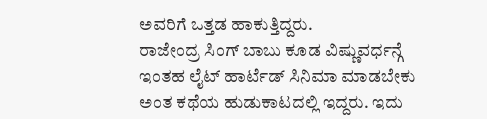ಅವರಿಗೆ ಒತ್ತಡ ಹಾಕುತ್ತಿದ್ದರು.
ರಾಜೇಂದ್ರ ಸಿಂಗ್ ಬಾಬು ಕೂಡ ವಿಷ್ಣುವರ್ಧನ್ಗೆ ಇಂತಹ ಲೈಟ್ ಹಾರ್ಟೆಡ್ ಸಿನಿಮಾ ಮಾಡಬೇಕು ಅಂತ ಕಥೆಯ ಹುಡುಕಾಟದಲ್ಲಿ ಇದ್ದರು. ಇದು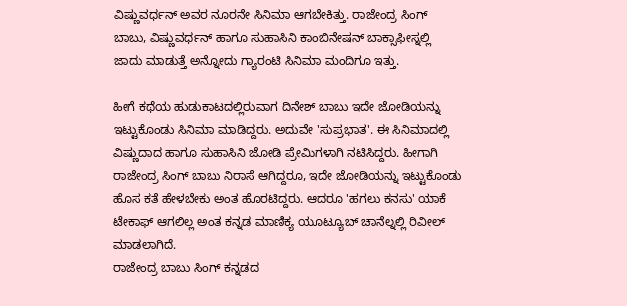ವಿಷ್ಣುವರ್ಧನ್ ಅವರ ನೂರನೇ ಸಿನಿಮಾ ಆಗಬೇಕಿತ್ತು. ರಾಜೇಂದ್ರ ಸಿಂಗ್ ಬಾಬು, ವಿಷ್ಣುವರ್ಧನ್ ಹಾಗೂ ಸುಹಾಸಿನಿ ಕಾಂಬಿನೇಷನ್ ಬಾಕ್ಸಾಫೀಸ್ನಲ್ಲಿ ಜಾದು ಮಾಡುತ್ತೆ ಅನ್ನೋದು ಗ್ಯಾರಂಟಿ ಸಿನಿಮಾ ಮಂದಿಗೂ ಇತ್ತು.

ಹೀಗೆ ಕಥೆಯ ಹುಡುಕಾಟದಲ್ಲಿರುವಾಗ ದಿನೇಶ್ ಬಾಬು ಇದೇ ಜೋಡಿಯನ್ನು ಇಟ್ಟುಕೊಂಡು ಸಿನಿಮಾ ಮಾಡಿದ್ದರು. ಅದುವೇ 'ಸುಪ್ರಭಾತ'. ಈ ಸಿನಿಮಾದಲ್ಲಿ ವಿಷ್ಣುದಾದ ಹಾಗೂ ಸುಹಾಸಿನಿ ಜೋಡಿ ಪ್ರೇಮಿಗಳಾಗಿ ನಟಿಸಿದ್ದರು. ಹೀಗಾಗಿ ರಾಜೇಂದ್ರ ಸಿಂಗ್ ಬಾಬು ನಿರಾಸೆ ಆಗಿದ್ದರೂ, ಇದೇ ಜೋಡಿಯನ್ನು ಇಟ್ಟುಕೊಂಡು ಹೊಸ ಕತೆ ಹೇಳಬೇಕು ಅಂತ ಹೊರಟಿದ್ದರು. ಆದರೂ 'ಹಗಲು ಕನಸು' ಯಾಕೆ ಟೇಕಾಫ್ ಆಗಲಿಲ್ಲ ಅಂತ ಕನ್ನಡ ಮಾಣಿಕ್ಯ ಯೂಟ್ಯೂಬ್ ಚಾನೆಲ್ನಲ್ಲಿ ರಿವೀಲ್ ಮಾಡಲಾಗಿದೆ.
ರಾಜೇಂದ್ರ ಬಾಬು ಸಿಂಗ್ ಕನ್ನಡದ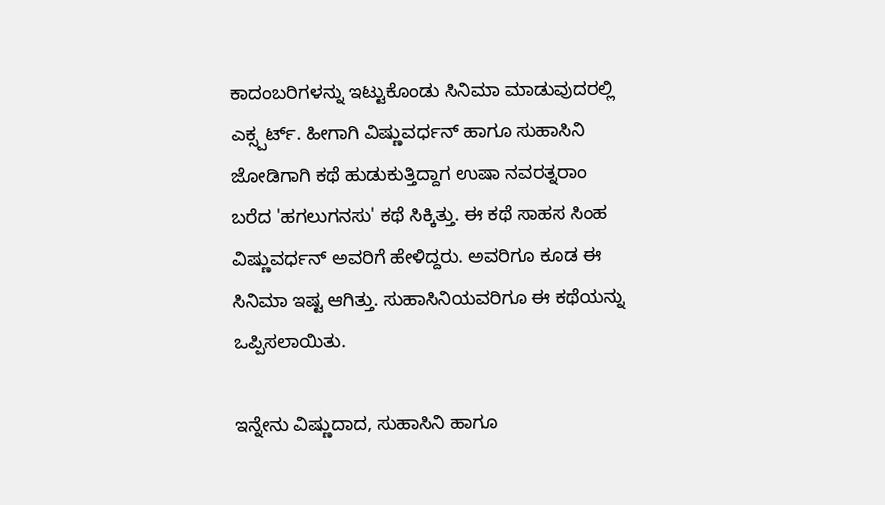ಕಾದಂಬರಿಗಳನ್ನು ಇಟ್ಟುಕೊಂಡು ಸಿನಿಮಾ ಮಾಡುವುದರಲ್ಲಿ ಎಕ್ಸ್ಪರ್ಟ್. ಹೀಗಾಗಿ ವಿಷ್ಣುವರ್ಧನ್ ಹಾಗೂ ಸುಹಾಸಿನಿ ಜೋಡಿಗಾಗಿ ಕಥೆ ಹುಡುಕುತ್ತಿದ್ದಾಗ ಉಷಾ ನವರತ್ನರಾಂ ಬರೆದ 'ಹಗಲುಗನಸು' ಕಥೆ ಸಿಕ್ಕಿತ್ತು. ಈ ಕಥೆ ಸಾಹಸ ಸಿಂಹ ವಿಷ್ಣುವರ್ಧನ್ ಅವರಿಗೆ ಹೇಳಿದ್ದರು. ಅವರಿಗೂ ಕೂಡ ಈ ಸಿನಿಮಾ ಇಷ್ಟ ಆಗಿತ್ತು. ಸುಹಾಸಿನಿಯವರಿಗೂ ಈ ಕಥೆಯನ್ನು ಒಪ್ಪಿಸಲಾಯಿತು.

ಇನ್ನೇನು ವಿಷ್ಣುದಾದ, ಸುಹಾಸಿನಿ ಹಾಗೂ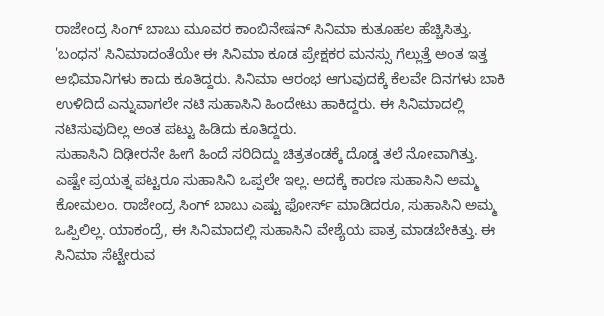ರಾಜೇಂದ್ರ ಸಿಂಗ್ ಬಾಬು ಮೂವರ ಕಾಂಬಿನೇಷನ್ ಸಿನಿಮಾ ಕುತೂಹಲ ಹೆಚ್ಚಿಸಿತ್ತು. 'ಬಂಧನ' ಸಿನಿಮಾದಂತೆಯೇ ಈ ಸಿನಿಮಾ ಕೂಡ ಪ್ರೇಕ್ಷಕರ ಮನಸ್ಸು ಗೆಲ್ಲುತ್ತೆ ಅಂತ ಇತ್ತ ಅಭಿಮಾನಿಗಳು ಕಾದು ಕೂತಿದ್ದರು. ಸಿನಿಮಾ ಆರಂಭ ಆಗುವುದಕ್ಕೆ ಕೆಲವೇ ದಿನಗಳು ಬಾಕಿ ಉಳಿದಿದೆ ಎನ್ನುವಾಗಲೇ ನಟಿ ಸುಹಾಸಿನಿ ಹಿಂದೇಟು ಹಾಕಿದ್ದರು. ಈ ಸಿನಿಮಾದಲ್ಲಿ ನಟಿಸುವುದಿಲ್ಲ ಅಂತ ಪಟ್ಟು ಹಿಡಿದು ಕೂತಿದ್ದರು.
ಸುಹಾಸಿನಿ ದಿಢೀರನೇ ಹೀಗೆ ಹಿಂದೆ ಸರಿದಿದ್ದು ಚಿತ್ರತಂಡಕ್ಕೆ ದೊಡ್ಡ ತಲೆ ನೋವಾಗಿತ್ತು. ಎಷ್ಟೇ ಪ್ರಯತ್ನ ಪಟ್ಟರೂ ಸುಹಾಸಿನಿ ಒಪ್ಪಲೇ ಇಲ್ಲ. ಅದಕ್ಕೆ ಕಾರಣ ಸುಹಾಸಿನಿ ಅಮ್ಮ ಕೋಮಲಂ. ರಾಜೇಂದ್ರ ಸಿಂಗ್ ಬಾಬು ಎಷ್ಟು ಫೋರ್ಸ್ ಮಾಡಿದರೂ, ಸುಹಾಸಿನಿ ಅಮ್ಮ ಒಪ್ಪಿಲಿಲ್ಲ. ಯಾಕಂದ್ರೆ, ಈ ಸಿನಿಮಾದಲ್ಲಿ ಸುಹಾಸಿನಿ ವೇಶ್ಯೆಯ ಪಾತ್ರ ಮಾಡಬೇಕಿತ್ತು. ಈ ಸಿನಿಮಾ ಸೆಟ್ಟೇರುವ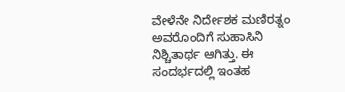ವೇಳೆನೇ ನಿರ್ದೇಶಕ ಮಣಿರತ್ನಂ ಅವರೊಂದಿಗೆ ಸುಹಾಸಿನಿ ನಿಶ್ಚಿತಾರ್ಥ ಆಗಿತ್ತು. ಈ ಸಂದರ್ಭದಲ್ಲಿ ಇಂತಹ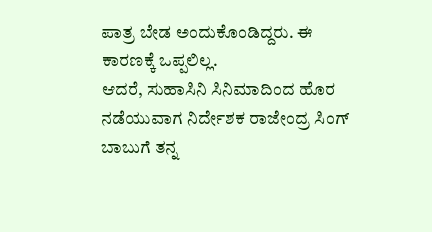ಪಾತ್ರ ಬೇಡ ಅಂದುಕೊಂಡಿದ್ದರು. ಈ ಕಾರಣಕ್ಕೆ ಒಪ್ಪಲಿಲ್ಲ.
ಆದರೆ, ಸುಹಾಸಿನಿ ಸಿನಿಮಾದಿಂದ ಹೊರ ನಡೆಯುವಾಗ ನಿರ್ದೇಶಕ ರಾಜೇಂದ್ರ ಸಿಂಗ್ ಬಾಬುಗೆ ತನ್ನ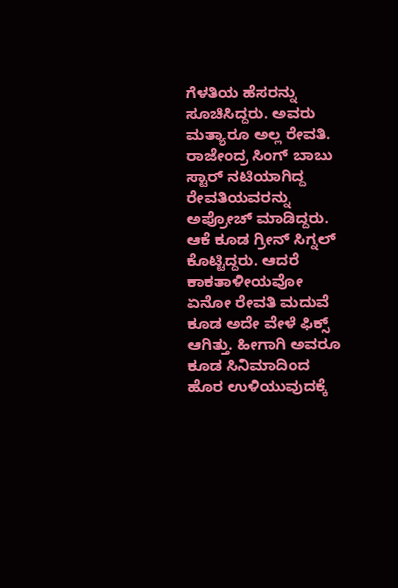ಗೆಳತಿಯ ಹೆಸರನ್ನು ಸೂಚಿಸಿದ್ದರು. ಅವರು ಮತ್ಯಾರೂ ಅಲ್ಲ ರೇವತಿ. ರಾಜೇಂದ್ರ ಸಿಂಗ್ ಬಾಬು ಸ್ಟಾರ್ ನಟಿಯಾಗಿದ್ದ ರೇವತಿಯವರನ್ನು ಅಪ್ರೋಚ್ ಮಾಡಿದ್ದರು. ಆಕೆ ಕೂಡ ಗ್ರೀನ್ ಸಿಗ್ನಲ್ ಕೊಟ್ಟಿದ್ದರು. ಆದರೆ ಕಾಕತಾಳೀಯವೋ ಏನೋ ರೇವತಿ ಮದುವೆ ಕೂಡ ಅದೇ ವೇಳೆ ಫಿಕ್ಸ್ ಆಗಿತ್ತು. ಹೀಗಾಗಿ ಅವರೂ ಕೂಡ ಸಿನಿಮಾದಿಂದ ಹೊರ ಉಳಿಯುವುದಕ್ಕೆ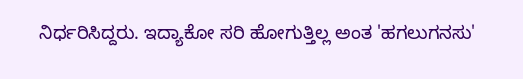ನಿರ್ಧರಿಸಿದ್ದರು. ಇದ್ಯಾಕೋ ಸರಿ ಹೋಗುತ್ತಿಲ್ಲ ಅಂತ 'ಹಗಲುಗನಸು'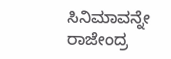ಸಿನಿಮಾವನ್ನೇ ರಾಜೇಂದ್ರ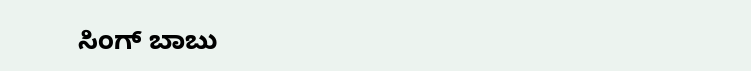ಸಿಂಗ್ ಬಾಬು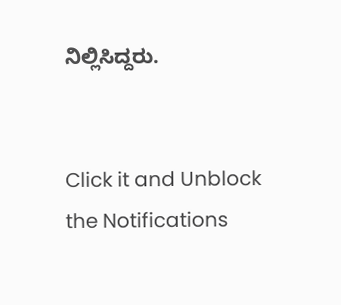ನಿಲ್ಲಿಸಿದ್ದರು.


Click it and Unblock the Notifications